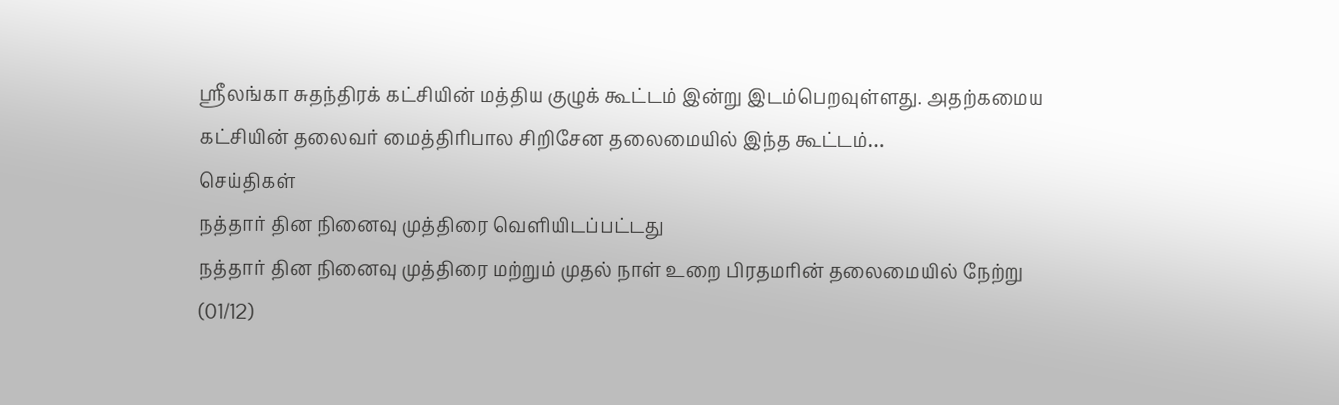ஸ்ரீலங்கா சுதந்திரக் கட்சியின் மத்திய குழுக் கூட்டம் இன்று இடம்பெறவுள்ளது. அதற்கமைய கட்சியின் தலைவர் மைத்திரிபால சிறிசேன தலைமையில் இந்த கூட்டம்…
செய்திகள்
நத்தார் தின நினைவு முத்திரை வெளியிடப்பட்டது
நத்தார் தின நினைவு முத்திரை மற்றும் முதல் நாள் உறை பிரதமரின் தலைமையில் நேற்று (01/12)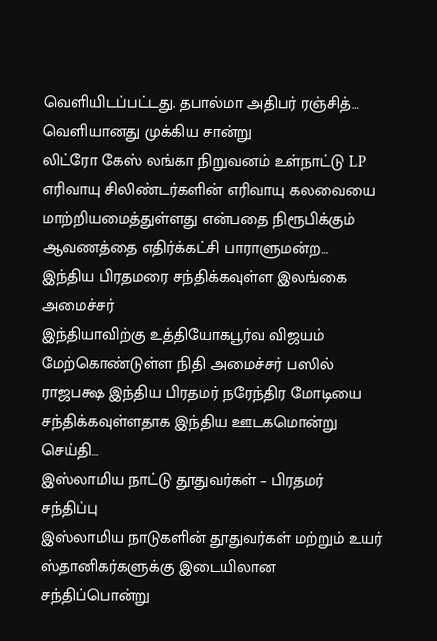வெளியிடப்பட்டது. தபால்மா அதிபர் ரஞ்சித்…
வெளியானது முக்கிய சான்று
லிட்ரோ கேஸ் லங்கா நிறுவனம் உள்நாட்டு LP எரிவாயு சிலிண்டர்களின் எரிவாயு கலவையை மாற்றியமைத்துள்ளது என்பதை நிரூபிக்கும் ஆவணத்தை எதிர்க்கட்சி பாராளுமன்ற…
இந்திய பிரதமரை சந்திக்கவுள்ள இலங்கை அமைச்சர்
இந்தியாவிற்கு உத்தியோகபூர்வ விஜயம் மேற்கொண்டுள்ள நிதி அமைச்சர் பஸில் ராஜபக்ஷ இந்திய பிரதமர் நரேந்திர மோடியை சந்திக்கவுள்ளதாக இந்திய ஊடகமொன்று செய்தி…
இஸ்லாமிய நாட்டு தூதுவர்கள் – பிரதமர் சந்திப்பு
இஸ்லாமிய நாடுகளின் தூதுவர்கள் மற்றும் உயர் ஸ்தானிகர்களுக்கு இடையிலான சந்திப்பொன்று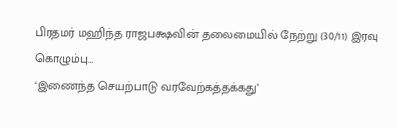பிரதமர் மஹிந்த ராஜபக்ஷவின் தலைமையில் நேற்று (30/11) இரவு கொழும்பு…
‘இணைந்த செயற்பாடு வரவேற்கத்தக்கது’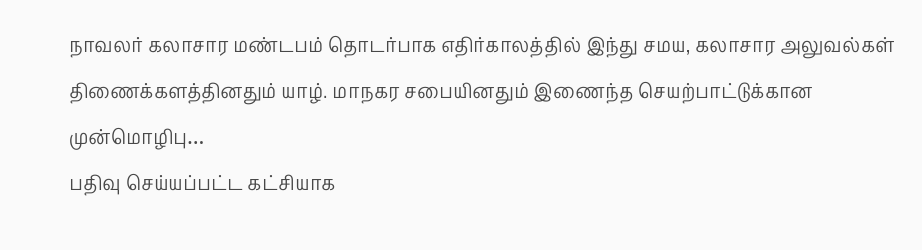நாவலர் கலாசார மண்டபம் தொடர்பாக எதிர்காலத்தில் இந்து சமய, கலாசார அலுவல்கள் திணைக்களத்தினதும் யாழ். மாநகர சபையினதும் இணைந்த செயற்பாட்டுக்கான முன்மொழிபு…
பதிவு செய்யப்பட்ட கட்சியாக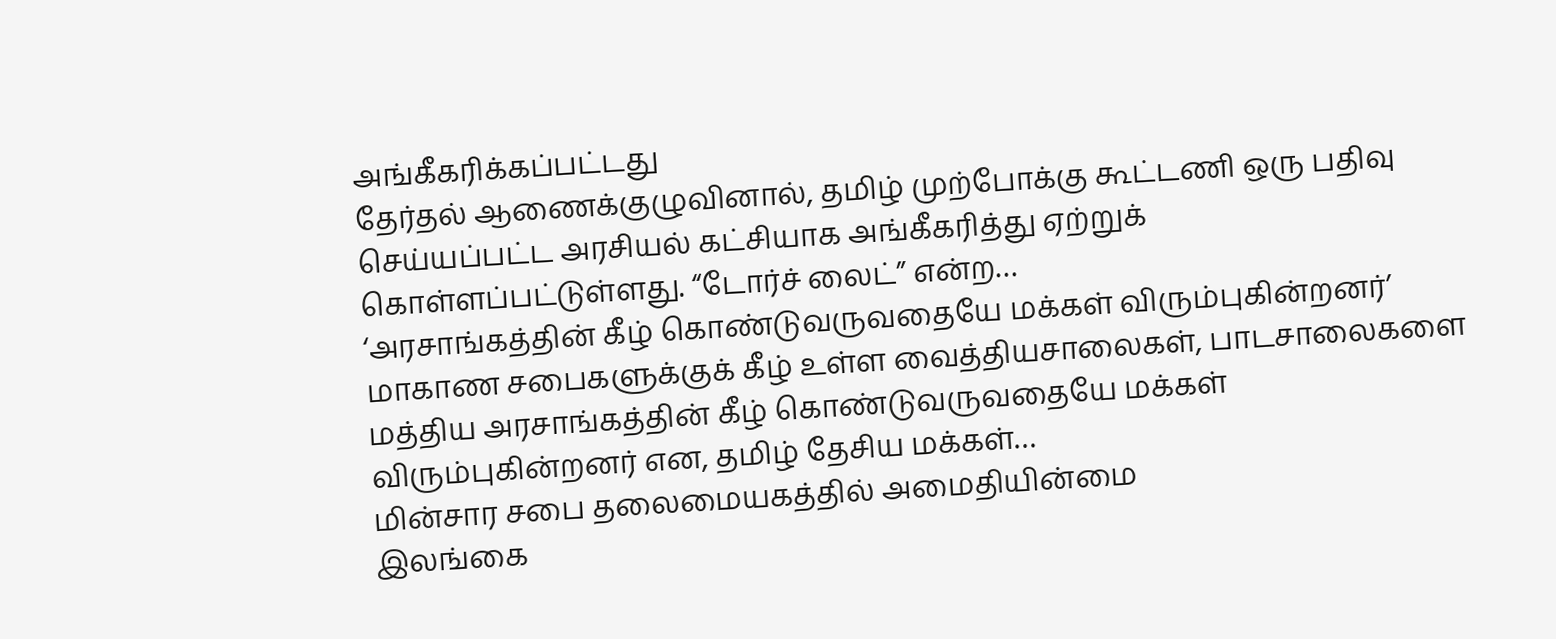அங்கீகரிக்கப்பட்டது
தேர்தல் ஆணைக்குழுவினால், தமிழ் முற்போக்கு கூட்டணி ஒரு பதிவு செய்யப்பட்ட அரசியல் கட்சியாக அங்கீகரித்து ஏற்றுக் கொள்ளப்பட்டுள்ளது. “டோர்ச் லைட்” என்ற…
‘அரசாங்கத்தின் கீழ் கொண்டுவருவதையே மக்கள் விரும்புகின்றனர்’
மாகாண சபைகளுக்குக் கீழ் உள்ள வைத்தியசாலைகள், பாடசாலைகளை மத்திய அரசாங்கத்தின் கீழ் கொண்டுவருவதையே மக்கள் விரும்புகின்றனர் என, தமிழ் தேசிய மக்கள்…
மின்சார சபை தலைமையகத்தில் அமைதியின்மை
இலங்கை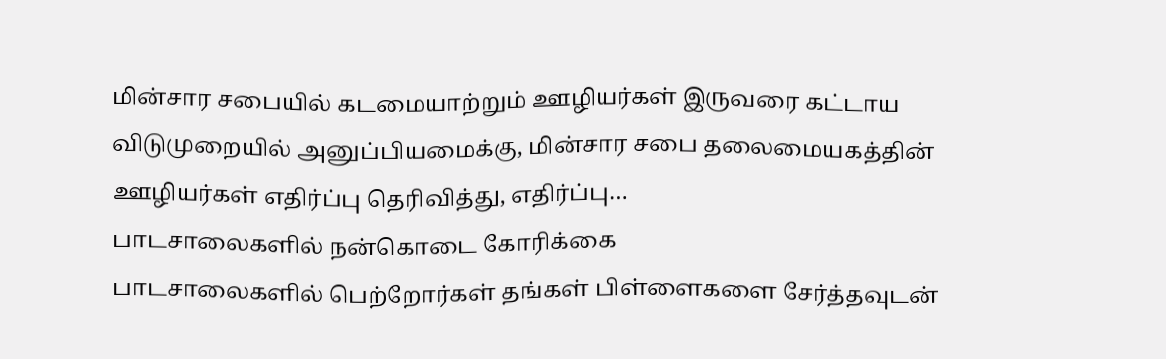மின்சார சபையில் கடமையாற்றும் ஊழியர்கள் இருவரை கட்டாய விடுமுறையில் அனுப்பியமைக்கு, மின்சார சபை தலைமையகத்தின் ஊழியர்கள் எதிர்ப்பு தெரிவித்து, எதிர்ப்பு…
பாடசாலைகளில் நன்கொடை கோரிக்கை
பாடசாலைகளில் பெற்றோர்கள் தங்கள் பிள்ளைகளை சேர்த்தவுடன்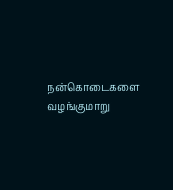நன்கொடைகளை வழங்குமாறு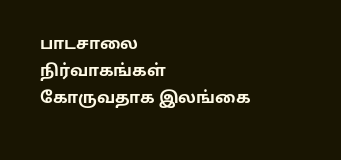பாடசாலை நிர்வாகங்கள் கோருவதாக இலங்கை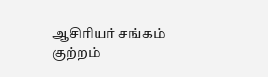ஆசிரியர் சங்கம் குற்றம்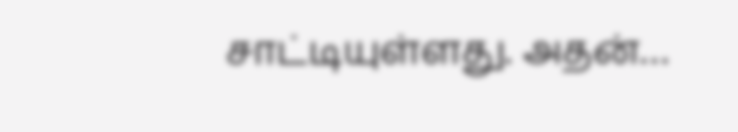சாட்டியுள்ளது. அதன்…